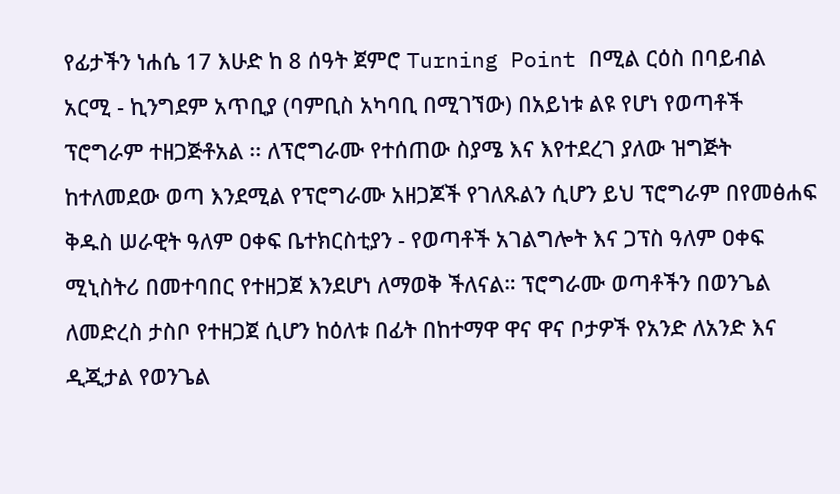የፊታችን ነሐሴ 17 እሁድ ከ 8 ሰዓት ጀምሮ Turning Point በሚል ርዕስ በባይብል አርሚ - ኪንግደም አጥቢያ (ባምቢስ አካባቢ በሚገኘው) በአይነቱ ልዩ የሆነ የወጣቶች ፕሮግራም ተዘጋጅቶአል ፡፡ ለፕሮግራሙ የተሰጠው ስያሜ እና እየተደረገ ያለው ዝግጅት ከተለመደው ወጣ እንደሚል የፕሮግራሙ አዘጋጆች የገለጹልን ሲሆን ይህ ፕሮግራም በየመፅሐፍ ቅዱስ ሠራዊት ዓለም ዐቀፍ ቤተክርስቲያን - የወጣቶች አገልግሎት እና ጋፕስ ዓለም ዐቀፍ ሚኒስትሪ በመተባበር የተዘጋጀ እንደሆነ ለማወቅ ችለናል። ፕሮግራሙ ወጣቶችን በወንጌል ለመድረስ ታስቦ የተዘጋጀ ሲሆን ከዕለቱ በፊት በከተማዋ ዋና ዋና ቦታዎች የአንድ ለአንድ እና ዲጂታል የወንጌል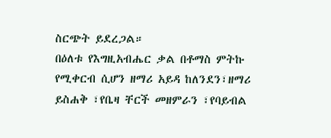ስርጭት ይደረጋል።
በዕለቱ የእግዚአብሔር ቃል በቶማስ ምትኩ የሚቀርብ ሲሆን ዘማሪ አይዳ ከለንደን፣ዘማሪ ይስሐቅ ፣የቤዛ ቸርች መዘምራን ፣የባይብል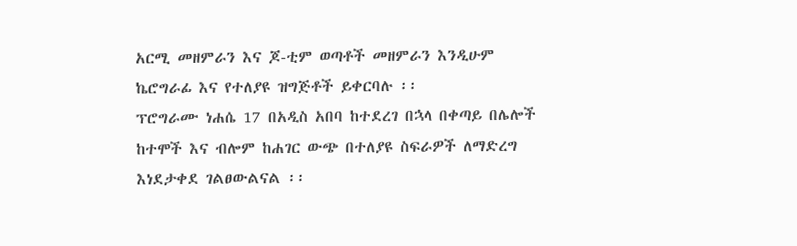አርሚ መዘምራን እና ጆ-ቲም ወጣቶች መዘምራን እንዲሁም ኬሮግራፊ እና የተለያዩ ዝግጅቶች ይቀርባሉ ፡፡
ፕሮግራሙ ነሐሴ 17 በአዲስ አበባ ከተደረገ በኋላ በቀጣይ በሌሎች ከተሞች እና ብሎም ከሐገር ውጭ በተለያዩ ስፍራዎች ለማድረግ እነደታቀደ ገልፀውልናል ፡፡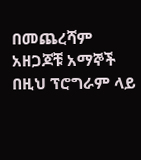በመጨረሻም አዘጋጆቹ አማኞች በዚህ ፕሮግራም ላይ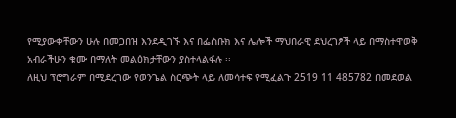የሚያውቀቸውን ሁሉ በመጋበዝ እንደዲገኙ እና በፌስቡክ እና ሌሎች ማህበራዊ ደህረገፆች ላይ በማስተዋወቅ አብራችሁን ቁሙ በማለት መልዕክታቸውን ያስተላልፋሉ ፡፡
ለዚህ ፕሮግራም በሚደረገው የወንጌል ስርጭት ላይ ለመሳተፍ የሚፈልጉ 2519 11 485782 በመደወል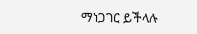ማነጋገር ይችላሉ